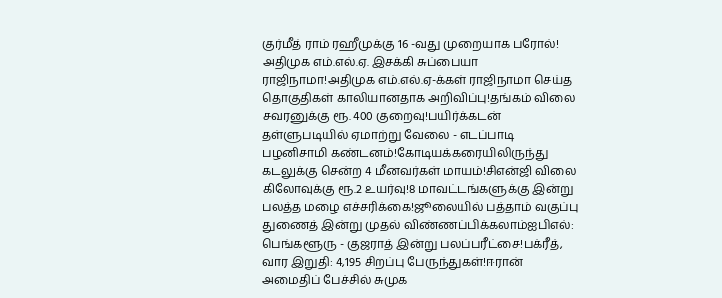குர்மீத் ராம் ரஹீமுக்கு 16 -வது முறையாக பரோல்! அதிமுக எம்.எல்.ஏ. இசக்கி சுப்பையா ராஜிநாமா!அதிமுக எம்.எல்.ஏ-க்கள் ராஜிநாமா செய்த தொகுதிகள் காலியானதாக அறிவிப்பு!தங்கம் விலை சவரனுக்கு ரூ. 400 குறைவு!பயிர்க்கடன் தள்ளுபடியில் ஏமாற்று வேலை - எடப்பாடி பழனிசாமி கண்டனம்!கோடியக்கரையிலிருந்து கடலுக்கு சென்ற 4 மீனவர்கள் மாயம்!சிஎன்ஜி விலை கிலோவுக்கு ரூ.2 உயர்வு!8 மாவட்டங்களுக்கு இன்று பலத்த மழை எச்சரிக்கை!ஜூலையில் பத்தாம் வகுப்பு துணைத் இன்று முதல் விண்ணப்பிக்கலாம்ஐபிஎல்: பெங்களூரு - குஜராத் இன்று பலப்பரீட்சை!பக்ரீத், வார இறுதி: 4,195 சிறப்பு பேருந்துகள்!ஈரான் அமைதிப் பேச்சில் சுமுக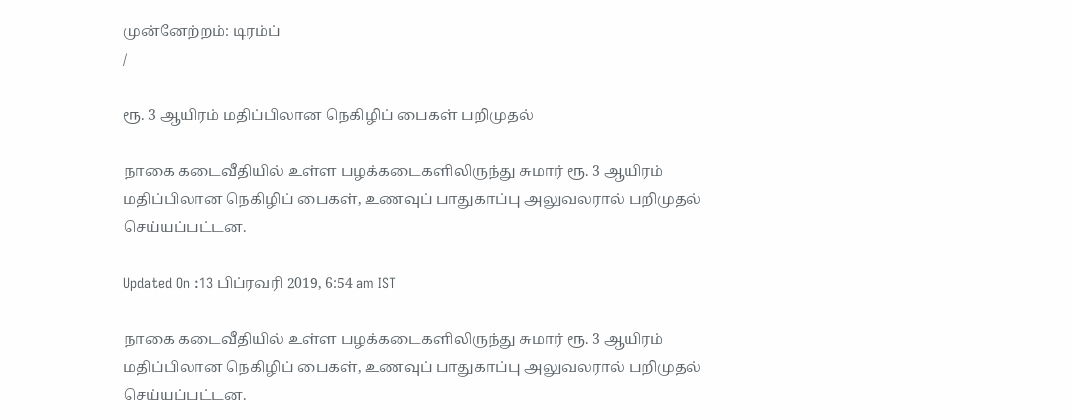முன்னேற்றம்: டிரம்ப்
/

ரூ. 3 ஆயிரம் மதிப்பிலான நெகிழிப் பைகள் பறிமுதல்

நாகை கடைவீதியில் உள்ள பழக்கடைகளிலிருந்து சுமார் ரூ. 3 ஆயிரம் மதிப்பிலான நெகிழிப் பைகள், உணவுப் பாதுகாப்பு அலுவலரால் பறிமுதல் செய்யப்பட்டன.

Updated On :13 பிப்ரவரி 2019, 6:54 am IST

நாகை கடைவீதியில் உள்ள பழக்கடைகளிலிருந்து சுமார் ரூ. 3 ஆயிரம் மதிப்பிலான நெகிழிப் பைகள், உணவுப் பாதுகாப்பு அலுவலரால் பறிமுதல் செய்யப்பட்டன.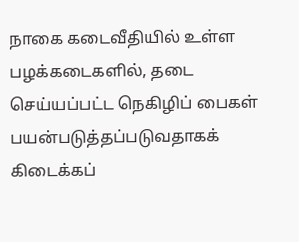நாகை கடைவீதியில் உள்ள பழக்கடைகளில், தடை செய்யப்பட்ட நெகிழிப் பைகள் பயன்படுத்தப்படுவதாகக் கிடைக்கப்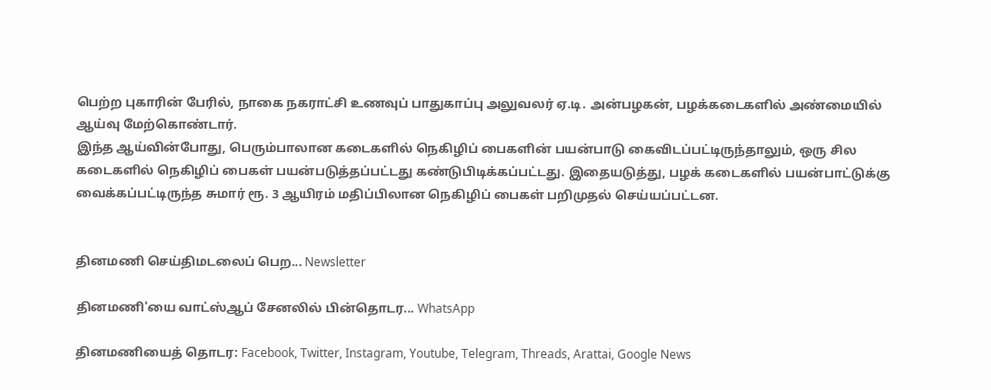பெற்ற புகாரின் பேரில், நாகை நகராட்சி உணவுப் பாதுகாப்பு அலுவலர் ஏ.டி. அன்பழகன், பழக்கடைகளில் அண்மையில் ஆய்வு மேற்கொண்டார்.
இந்த ஆய்வின்போது, பெரும்பாலான கடைகளில் நெகிழிப் பைகளின் பயன்பாடு கைவிடப்பட்டிருந்தாலும், ஒரு சில கடைகளில் நெகிழிப் பைகள் பயன்படுத்தப்பட்டது கண்டுபிடிக்கப்பட்டது. இதையடுத்து, பழக் கடைகளில் பயன்பாட்டுக்கு வைக்கப்பட்டிருந்த சுமார் ரூ. 3 ஆயிரம் மதிப்பிலான நெகிழிப் பைகள் பறிமுதல் செய்யப்பட்டன.


தினமணி செய்திமடலைப் பெற... Newsletter

தினமணி'யை வாட்ஸ்ஆப் சேனலில் பின்தொடர... WhatsApp

தினமணியைத் தொடர: Facebook, Twitter, Instagram, Youtube, Telegram, Threads, Arattai, Google News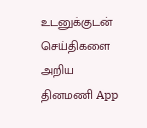உடனுக்குடன் செய்திகளை அறிய தினமணி App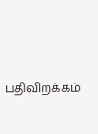பதிவிறக்கம்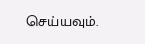செய்யவும்.